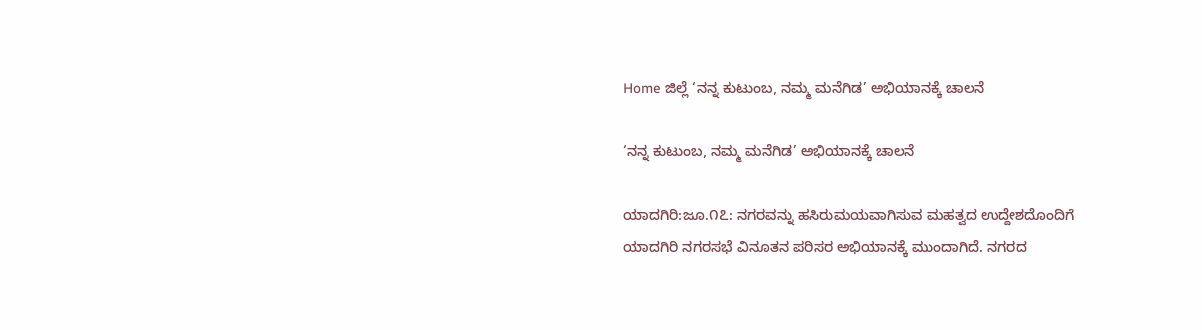Home ಜಿಲ್ಲೆ ‘ನನ್ನ ಕುಟುಂಬ, ನಮ್ಮ ಮನೆಗಿಡ’ ಅಭಿಯಾನಕ್ಕೆ ಚಾಲನೆ

‘ನನ್ನ ಕುಟುಂಬ, ನಮ್ಮ ಮನೆಗಿಡ’ ಅಭಿಯಾನಕ್ಕೆ ಚಾಲನೆ

ಯಾದಗಿರಿ:ಜೂ.೧೭: ನಗರವನ್ನು ಹಸಿರುಮಯವಾಗಿಸುವ ಮಹತ್ವದ ಉದ್ದೇಶದೊಂದಿಗೆ ಯಾದಗಿರಿ ನಗರಸಭೆ ವಿನೂತನ ಪರಿಸರ ಅಭಿಯಾನಕ್ಕೆ ಮುಂದಾಗಿದೆ. ನಗರದ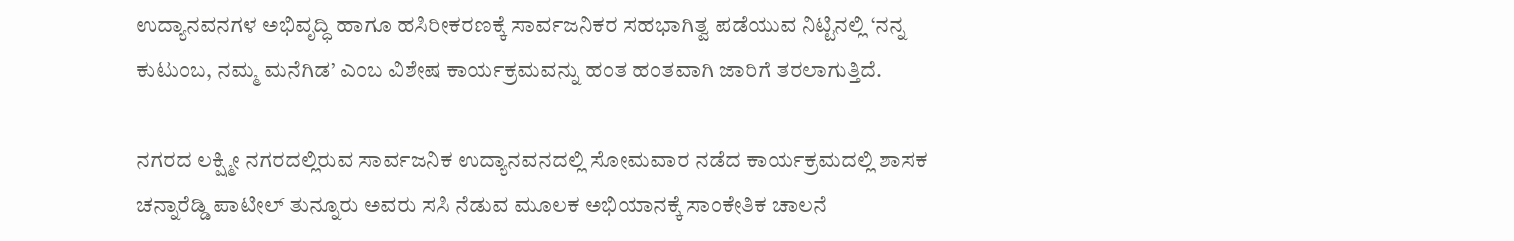ಉದ್ಯಾನವನಗಳ ಅಭಿವೃದ್ಧಿ ಹಾಗೂ ಹಸಿರೀಕರಣಕ್ಕೆ ಸಾರ್ವಜನಿಕರ ಸಹಭಾಗಿತ್ವ ಪಡೆಯುವ ನಿಟ್ಟಿನಲ್ಲಿ ‘ನನ್ನ ಕುಟುಂಬ, ನಮ್ಮ ಮನೆಗಿಡ’ ಎಂಬ ವಿಶೇಷ ಕಾರ್ಯಕ್ರಮವನ್ನು ಹಂತ ಹಂತವಾಗಿ ಜಾರಿಗೆ ತರಲಾಗುತ್ತಿದೆ.

ನಗರದ ಲಕ್ಷ್ಮೀ ನಗರದಲ್ಲಿರುವ ಸಾರ್ವಜನಿಕ ಉದ್ಯಾನವನದಲ್ಲಿ ಸೋಮವಾರ ನಡೆದ ಕಾರ್ಯಕ್ರಮದಲ್ಲಿ ಶಾಸಕ ಚನ್ನಾರೆಡ್ಡಿ ಪಾಟೀಲ್ ತುನ್ನೂರು ಅವರು ಸಸಿ ನೆಡುವ ಮೂಲಕ ಅಭಿಯಾನಕ್ಕೆ ಸಾಂಕೇತಿಕ ಚಾಲನೆ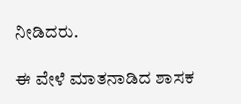ನೀಡಿದರು.

ಈ ವೇಳೆ ಮಾತನಾಡಿದ ಶಾಸಕ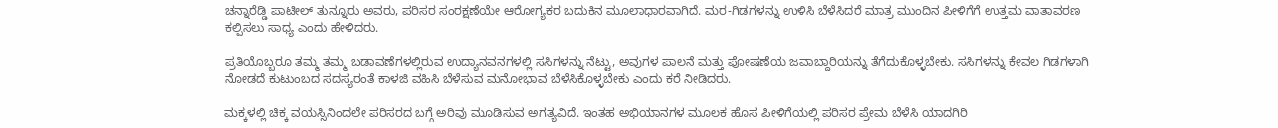ಚನ್ನಾರೆಡ್ಡಿ ಪಾಟೀಲ್ ತುನ್ನೂರು ಅವರು, ಪರಿಸರ ಸಂರಕ್ಷಣೆಯೇ ಆರೋಗ್ಯಕರ ಬದುಕಿನ ಮೂಲಾಧಾರವಾಗಿದೆ. ಮರ-ಗಿಡಗಳನ್ನು ಉಳಿಸಿ ಬೆಳೆಸಿದರೆ ಮಾತ್ರ ಮುಂದಿನ ಪೀಳಿಗೆಗೆ ಉತ್ತಮ ವಾತಾವರಣ ಕಲ್ಪಿಸಲು ಸಾಧ್ಯ ಎಂದು ಹೇಳಿದರು.

ಪ್ರತಿಯೊಬ್ಬರೂ ತಮ್ಮ ತಮ್ಮ ಬಡಾವಣೆಗಳಲ್ಲಿರುವ ಉದ್ಯಾನವನಗಳಲ್ಲಿ ಸಸಿಗಳನ್ನು ನೆಟ್ಟು, ಅವುಗಳ ಪಾಲನೆ ಮತ್ತು ಪೋಷಣೆಯ ಜವಾಬ್ದಾರಿಯನ್ನು ತೆಗೆದುಕೊಳ್ಳಬೇಕು. ಸಸಿಗಳನ್ನು ಕೇವಲ ಗಿಡಗಳಾಗಿ ನೋಡದೆ ಕುಟುಂಬದ ಸದಸ್ಯರಂತೆ ಕಾಳಜಿ ವಹಿಸಿ ಬೆಳೆಸುವ ಮನೋಭಾವ ಬೆಳೆಸಿಕೊಳ್ಳಬೇಕು ಎಂದು ಕರೆ ನೀಡಿದರು.

ಮಕ್ಕಳಲ್ಲಿ ಚಿಕ್ಕ ವಯಸ್ಸಿನಿಂದಲೇ ಪರಿಸರದ ಬಗ್ಗೆ ಅರಿವು ಮೂಡಿಸುವ ಅಗತ್ಯವಿದೆ. ಇಂತಹ ಅಭಿಯಾನಗಳ ಮೂಲಕ ಹೊಸ ಪೀಳಿಗೆಯಲ್ಲಿ ಪರಿಸರ ಪ್ರೇಮ ಬೆಳೆಸಿ ಯಾದಗಿರಿ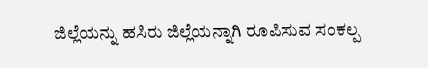ಜಿಲ್ಲೆಯನ್ನು ಹಸಿರು ಜಿಲ್ಲೆಯನ್ನಾಗಿ ರೂಪಿಸುವ ಸಂಕಲ್ಪ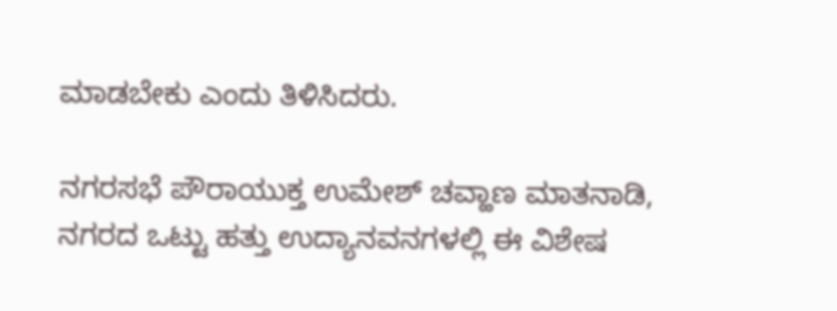ಮಾಡಬೇಕು ಎಂದು ತಿಳಿಸಿದರು.

ನಗರಸಭೆ ಪೌರಾಯುಕ್ತ ಉಮೇಶ್ ಚವ್ಹಾಣ ಮಾತನಾಡಿ, ನಗರದ ಒಟ್ಟು ಹತ್ತು ಉದ್ಯಾನವನಗಳಲ್ಲಿ ಈ ವಿಶೇಷ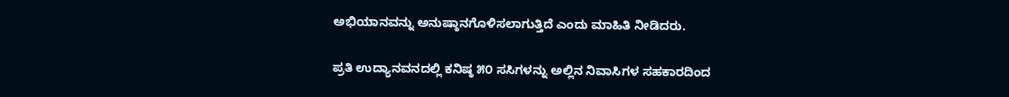ಅಭಿಯಾನವನ್ನು ಅನುಷ್ಠಾನಗೊಳಿಸಲಾಗುತ್ತಿದೆ ಎಂದು ಮಾಹಿತಿ ನೀಡಿದರು.

ಪ್ರತಿ ಉದ್ಯಾನವನದಲ್ಲಿ ಕನಿಷ್ಠ ೫೦ ಸಸಿಗಳನ್ನು ಅಲ್ಲಿನ ನಿವಾಸಿಗಳ ಸಹಕಾರದಿಂದ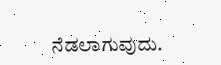ನೆಡಲಾಗುವುದು.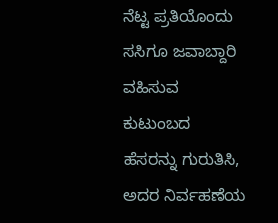ನೆಟ್ಟ ಪ್ರತಿಯೊಂದು ಸಸಿಗೂ ಜವಾಬ್ದಾರಿ ವಹಿಸುವ ಕುಟುಂಬದ ಹೆಸರನ್ನು ಗುರುತಿಸಿ, ಅದರ ನಿರ್ವಹಣೆಯ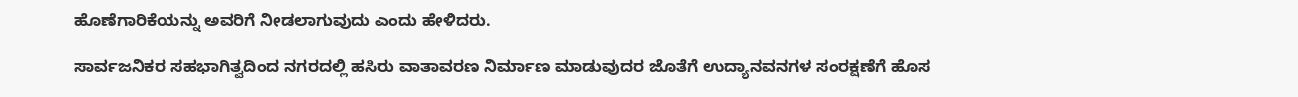ಹೊಣೆಗಾರಿಕೆಯನ್ನು ಅವರಿಗೆ ನೀಡಲಾಗುವುದು ಎಂದು ಹೇಳಿದರು.

ಸಾರ್ವಜನಿಕರ ಸಹಭಾಗಿತ್ವದಿಂದ ನಗರದಲ್ಲಿ ಹಸಿರು ವಾತಾವರಣ ನಿರ್ಮಾಣ ಮಾಡುವುದರ ಜೊತೆಗೆ ಉದ್ಯಾನವನಗಳ ಸಂರಕ್ಷಣೆಗೆ ಹೊಸ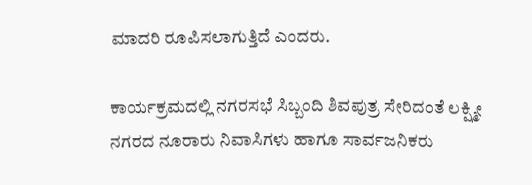ಮಾದರಿ ರೂಪಿಸಲಾಗುತ್ತಿದೆ ಎಂದರು.

ಕಾರ್ಯಕ್ರಮದಲ್ಲಿ ನಗರಸಭೆ ಸಿಬ್ಬಂದಿ ಶಿವಪುತ್ರ ಸೇರಿದಂತೆ ಲಕ್ಷ್ಮೀ ನಗರದ ನೂರಾರು ನಿವಾಸಿಗಳು ಹಾಗೂ ಸಾರ್ವಜನಿಕರು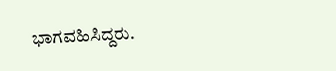ಭಾಗವಹಿಸಿದ್ದರು.